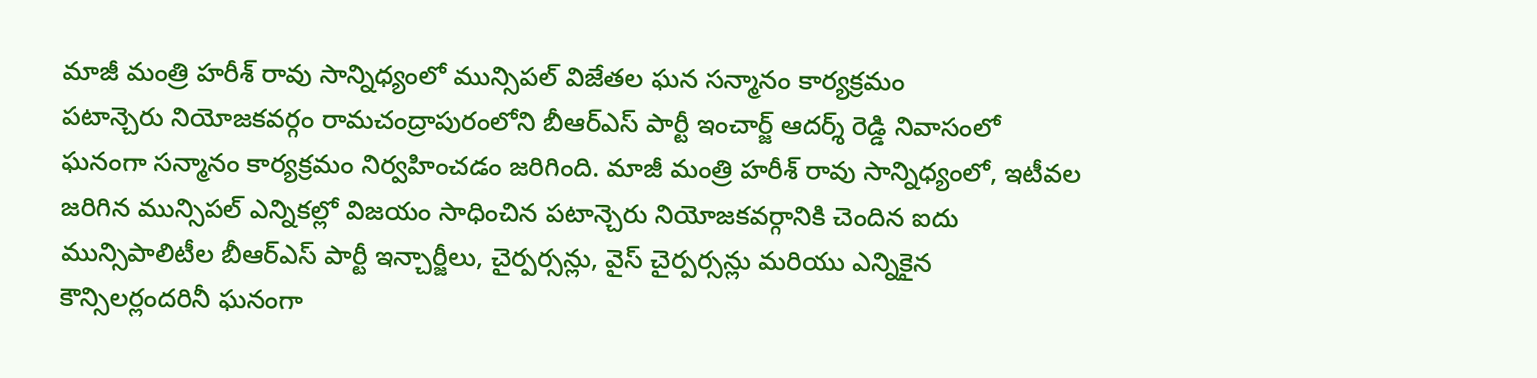మాజీ మంత్రి హరీశ్ రావు సాన్నిధ్యంలో మున్సిపల్ విజేతల ఘన సన్మానం కార్యక్రమం
పటాన్చెరు నియోజకవర్గం రామచంద్రాపురంలోని బీఆర్ఎస్ పార్టీ ఇంచార్జ్ ఆదర్శ్ రెడ్డి నివాసంలో ఘనంగా సన్మానం కార్యక్రమం నిర్వహించడం జరిగింది. మాజీ మంత్రి హరీశ్ రావు సాన్నిధ్యంలో, ఇటీవల జరిగిన మున్సిపల్ ఎన్నికల్లో విజయం సాధించిన పటాన్చెరు నియోజకవర్గానికి చెందిన ఐదు మున్సిపాలిటీల బీఆర్ఎస్ పార్టీ ఇన్చార్జీలు, చైర్పర్సన్లు, వైస్ చైర్పర్సన్లు మరియు ఎన్నికైన కౌన్సిలర్లందరినీ ఘనంగా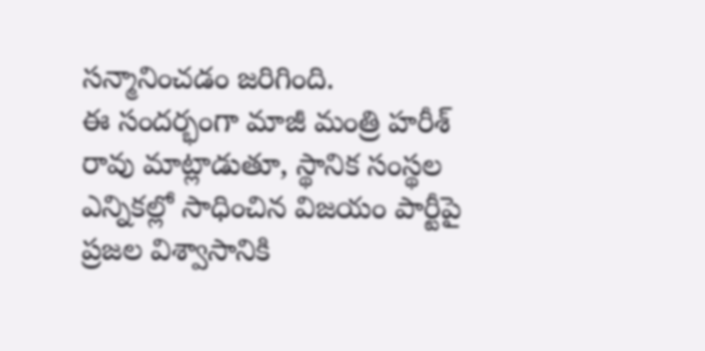సన్మానించడం జరిగింది.
ఈ సందర్భంగా మాజీ మంత్రి హరీశ్ రావు మాట్లాడుతూ, స్థానిక సంస్థల ఎన్నికల్లో సాధించిన విజయం పార్టీపై ప్రజల విశ్వాసానికి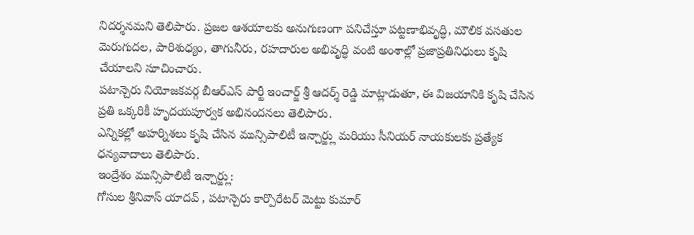నిదర్శనమని తెలిపారు. ప్రజల ఆశయాలకు అనుగుణంగా పనిచేస్తూ పట్టణాభివృద్ధి, మౌలిక వసతుల మెరుగుదల, పారిశుధ్యం, తాగునీరు, రహదారుల అభివృద్ధి వంటి అంశాల్లో ప్రజాప్రతినిధులు కృషి చేయాలని సూచించారు.
పటాన్చెరు నియోజకవర్గ బీఆర్ఎస్ పార్టీ ఇంచార్జ్ శ్రీ ఆదర్శ్ రెడ్డి మాట్లాడుతూ, ఈ విజయానికి కృషి చేసిన ప్రతి ఒక్కరికీ హృదయపూర్వక అభినందనలు తెలిపారు.
ఎన్నికల్లో అహర్నిశలు కృషి చేసిన మున్సిపాలిటీ ఇన్చార్జ్లు మరియు సీనియర్ నాయకులకు ప్రత్యేక ధన్యవాదాలు తెలిపారు.
ఇంద్రేశం మున్సిపాలిటీ ఇన్చార్జ్లు:
గోసుల శ్రీనివాస్ యాదవ్ , పటాన్చెరు కార్పొరేటర్ మెట్టు కుమార్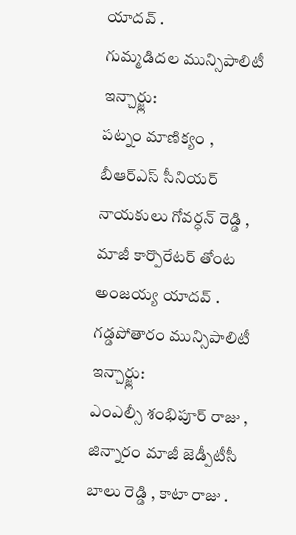యాదవ్ .
గుమ్మడిదల మున్సిపాలిటీ ఇన్చార్జ్లు:
పట్నం మాణిక్యం , బీఆర్ఎస్ సీనియర్ నాయకులు గోవర్ధన్ రెడ్డి , మాజీ కార్పొరేటర్ తోంట అంజయ్య యాదవ్ .
గడ్డపోతారం మున్సిపాలిటీ ఇన్చార్జ్లు:
ఎంఎల్సీ శంభిపూర్ రాజు , జిన్నారం మాజీ జెడ్పీటీసీ బాలు రెడ్డి , కాటా రాజు .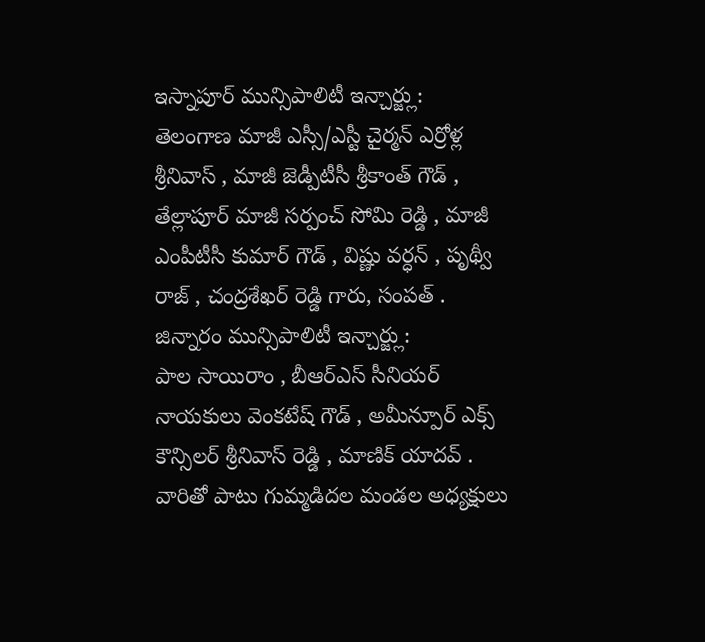ఇస్నాపూర్ మున్సిపాలిటీ ఇన్చార్జ్లు:
తెలంగాణ మాజీ ఎస్సీ/ఎస్టీ చైర్మన్ ఎర్రోళ్ల శ్రీనివాస్ , మాజీ జెడ్పీటీసీ శ్రీకాంత్ గౌడ్ , తేల్లాపూర్ మాజీ సర్పంచ్ సోమి రెడ్డి , మాజీ ఎంపీటీసీ కుమార్ గౌడ్ , విష్ణు వర్ధన్ , పృథ్వీ రాజ్ , చంద్రశేఖర్ రెడ్డి గారు, సంపత్ .
జిన్నారం మున్సిపాలిటీ ఇన్చార్జ్లు:
పాల సాయిరాం , బీఆర్ఎస్ సీనియర్ నాయకులు వెంకటేష్ గౌడ్ , అమీన్పూర్ ఎక్స్ కౌన్సిలర్ శ్రీనివాస్ రెడ్డి , మాణిక్ యాదవ్ .
వారితో పాటు గుమ్మడిదల మండల అధ్యక్షులు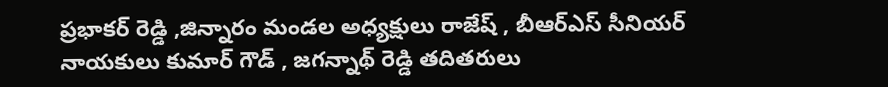ప్రభాకర్ రెడ్డి ,జిన్నారం మండల అధ్యక్షులు రాజేష్ , బీఆర్ఎస్ సీనియర్ నాయకులు కుమార్ గౌడ్ , జగన్నాథ్ రెడ్డి తదితరులు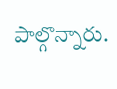పాల్గొన్నారు.